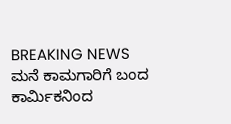BREAKING NEWS ಮನೆ ಕಾಮಗಾರಿಗೆ ಬಂದ ಕಾರ್ಮಿಕನಿಂದ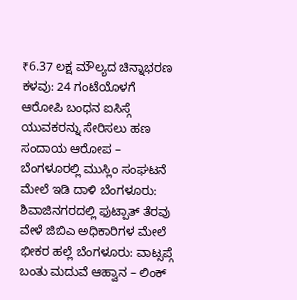₹6.37 ಲಕ್ಷ ಮೌಲ್ಯದ ಚಿನ್ನಾಭರಣ ಕಳವು: 24 ಗಂಟೆಯೊಳಗೆ ಆರೋಪಿ ಬಂಧನ ಐಸಿಸ್ಗೆ ಯುವಕರನ್ನು ಸೇರಿಸಲು ಹಣ ಸಂದಾಯ ಆರೋಪ – ಬೆಂಗಳೂರಲ್ಲಿ ಮುಸ್ಲಿಂ ಸಂಘಟನೆ ಮೇಲೆ ಇಡಿ ದಾಳಿ ಬೆಂಗಳೂರು: ಶಿವಾಜಿನಗರದಲ್ಲಿ ಫುಟ್ಪಾತ್ ತೆರವು ವೇಳೆ ಜಿಬಿಎ ಅಧಿಕಾರಿಗಳ ಮೇಲೆ ಭೀಕರ ಹಲ್ಲೆ ಬೆಂಗಳೂರು: ವಾಟ್ಸಪ್ಗೆ ಬಂತು ಮದುವೆ ಆಹ್ವಾನ – ಲಿಂಕ್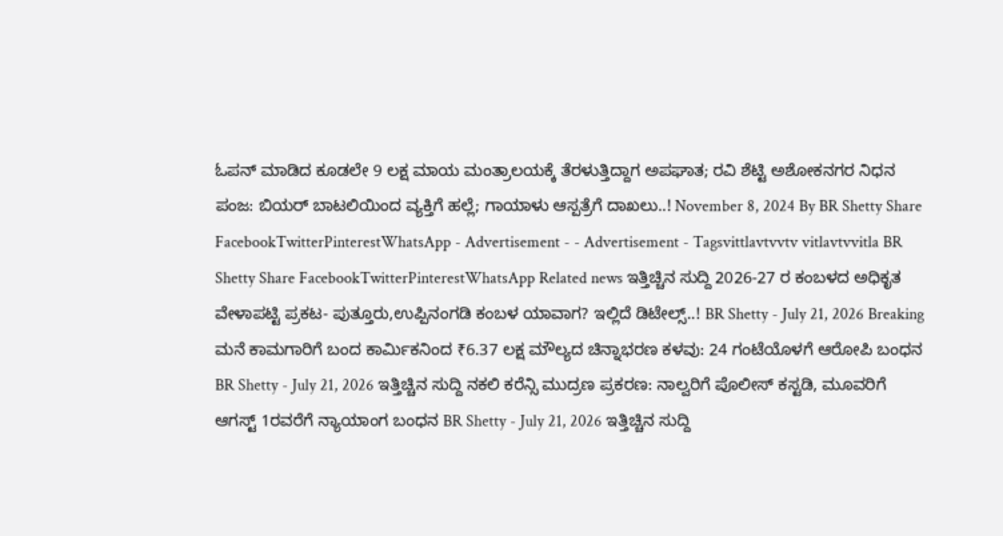ಓಪನ್ ಮಾಡಿದ ಕೂಡಲೇ 9 ಲಕ್ಷ ಮಾಯ ಮಂತ್ರಾಲಯಕ್ಕೆ ತೆರಳುತ್ತಿದ್ದಾಗ ಅಪಘಾತ; ರವಿ ಶೆಟ್ಟಿ ಅಶೋಕನಗರ ನಿಧನ ಪಂಜ: ಬಿಯರ್ ಬಾಟಲಿಯಿಂದ ವ್ಯಕ್ತಿಗೆ ಹಲ್ಲೆ; ಗಾಯಾಳು ಆಸ್ಪತ್ರೆಗೆ ದಾಖಲು..! November 8, 2024 By BR Shetty Share FacebookTwitterPinterestWhatsApp - Advertisement - - Advertisement - Tagsvittlavtvvtv vitlavtvvitla BR Shetty Share FacebookTwitterPinterestWhatsApp Related news ಇತ್ತಿಚ್ಚಿನ ಸುದ್ದಿ 2026-27 ರ ಕಂಬಳದ ಅಧಿಕೃತ ವೇಳಾಪಟ್ಟಿ ಪ್ರಕಟ- ಪುತ್ತೂರು,ಉಪ್ಪಿನಂಗಡಿ ಕಂಬಳ ಯಾವಾಗ? ಇಲ್ಲಿದೆ ಡಿಟೇಲ್ಸ್..! BR Shetty - July 21, 2026 Breaking ಮನೆ ಕಾಮಗಾರಿಗೆ ಬಂದ ಕಾರ್ಮಿಕನಿಂದ ₹6.37 ಲಕ್ಷ ಮೌಲ್ಯದ ಚಿನ್ನಾಭರಣ ಕಳವು: 24 ಗಂಟೆಯೊಳಗೆ ಆರೋಪಿ ಬಂಧನ BR Shetty - July 21, 2026 ಇತ್ತಿಚ್ಚಿನ ಸುದ್ದಿ ನಕಲಿ ಕರೆನ್ಸಿ ಮುದ್ರಣ ಪ್ರಕರಣ: ನಾಲ್ವರಿಗೆ ಪೊಲೀಸ್ ಕಸ್ಟಡಿ, ಮೂವರಿಗೆ ಆಗಸ್ಟ್ 1ರವರೆಗೆ ನ್ಯಾಯಾಂಗ ಬಂಧನ BR Shetty - July 21, 2026 ಇತ್ತಿಚ್ಚಿನ ಸುದ್ದಿ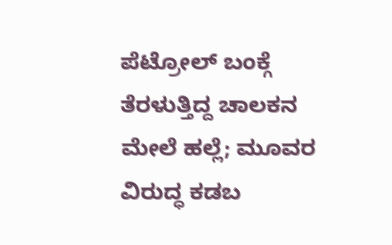ಪೆಟ್ರೋಲ್ ಬಂಕ್ಗೆ ತೆರಳುತ್ತಿದ್ದ ಚಾಲಕನ ಮೇಲೆ ಹಲ್ಲೆ; ಮೂವರ ವಿರುದ್ಧ ಕಡಬ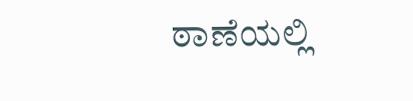ಠಾಣೆಯಲ್ಲಿ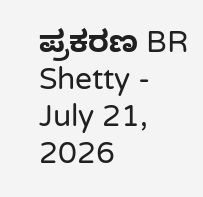ಪ್ರಕರಣ BR Shetty - July 21, 2026